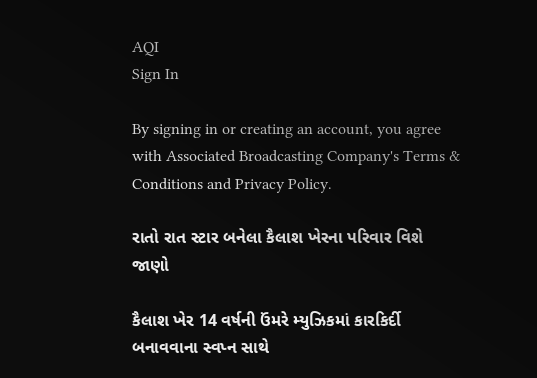AQI
Sign In

By signing in or creating an account, you agree with Associated Broadcasting Company's Terms & Conditions and Privacy Policy.

રાતો રાત સ્ટાર બનેલા કૈલાશ ખેરના પરિવાર વિશે જાણો

કૈલાશ ખેર 14 વર્ષની ઉંમરે મ્યુઝિકમાં કારકિર્દી બનાવવાના સ્વપ્ન સાથે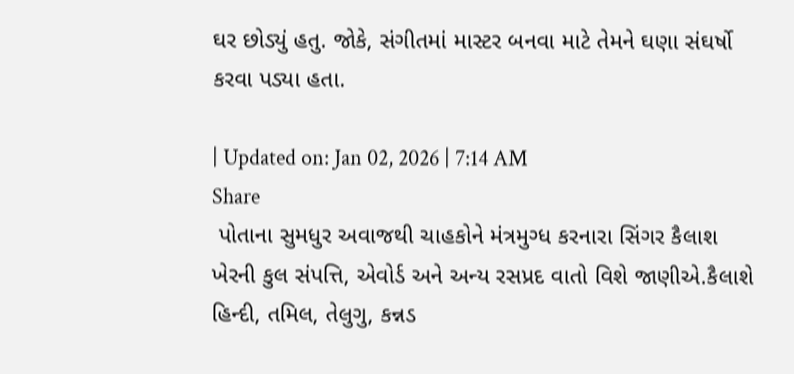ઘર છોડ્યું હતુ. જોકે, સંગીતમાં માસ્ટર બનવા માટે તેમને ઘણા સંઘર્ષો કરવા પડ્યા હતા.

| Updated on: Jan 02, 2026 | 7:14 AM
Share
 પોતાના સુમધુર અવાજથી ચાહકોને મંત્રમુગ્ધ કરનારા સિંગર કૈલાશ ખેરની કુલ સંપત્તિ, એવોર્ડ અને અન્ય રસપ્રદ વાતો વિશે જાણીએ.કૈલાશે હિન્દી, તમિલ, તેલુગુ, કન્નડ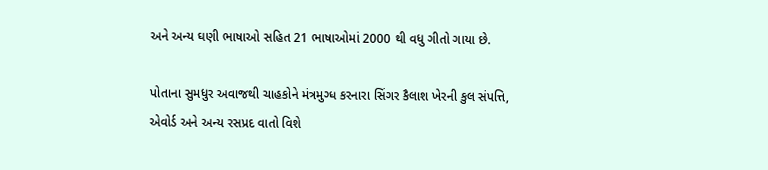અને અન્ય ઘણી ભાષાઓ સહિત 21 ભાષાઓમાં 2000 થી વધુ ગીતો ગાયા છે.

પોતાના સુમધુર અવાજથી ચાહકોને મંત્રમુગ્ધ કરનારા સિંગર કૈલાશ ખેરની કુલ સંપત્તિ, એવોર્ડ અને અન્ય રસપ્રદ વાતો વિશે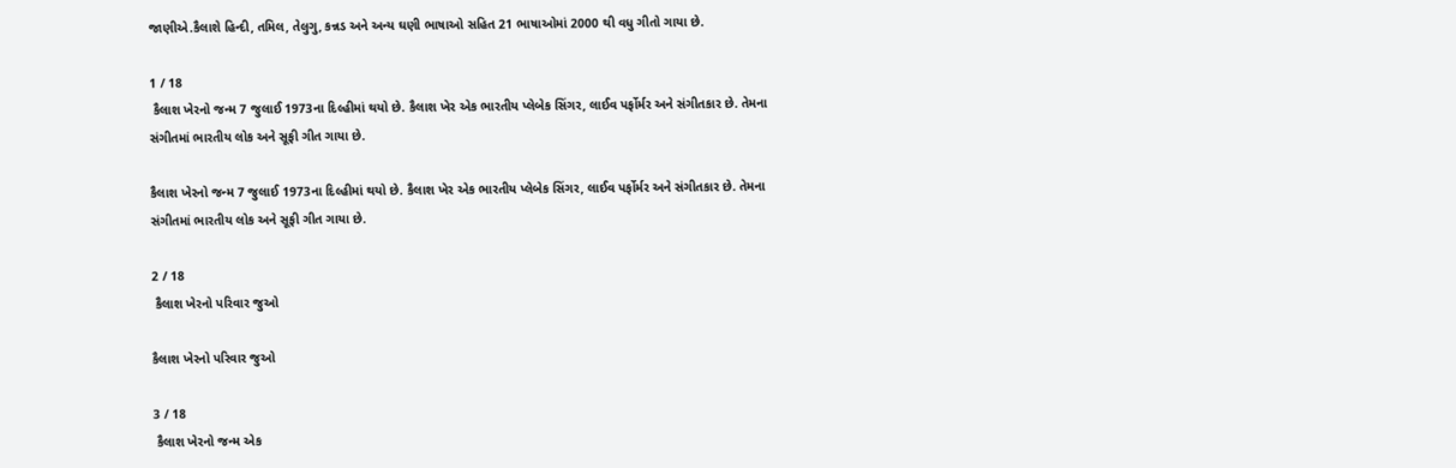જાણીએ.કૈલાશે હિન્દી, તમિલ, તેલુગુ, કન્નડ અને અન્ય ઘણી ભાષાઓ સહિત 21 ભાષાઓમાં 2000 થી વધુ ગીતો ગાયા છે.

1 / 18
 કૈલાશ ખેરનો જન્મ 7 જુલાઈ 1973ના દિલ્હીમાં થયો છે. કૈલાશ ખેર એક ભારતીય પ્લેબેક સિંગર, લાઈવ પર્ફોર્મર અને સંગીતકાર છે. તેમના સંગીતમાં ભારતીય લોક અને સૂફી ગીત ગાયા છે.

કૈલાશ ખેરનો જન્મ 7 જુલાઈ 1973ના દિલ્હીમાં થયો છે. કૈલાશ ખેર એક ભારતીય પ્લેબેક સિંગર, લાઈવ પર્ફોર્મર અને સંગીતકાર છે. તેમના સંગીતમાં ભારતીય લોક અને સૂફી ગીત ગાયા છે.

2 / 18
 કૈલાશ ખેરનો પરિવાર જુઓ

કૈલાશ ખેરનો પરિવાર જુઓ

3 / 18
 કૈલાશ ખેરનો જન્મ એક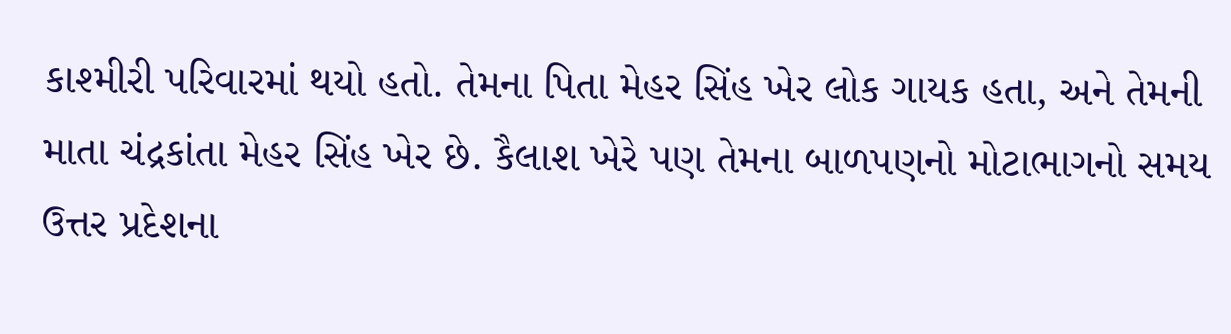કાશ્મીરી પરિવારમાં થયો હતો. તેમના પિતા મેહર સિંહ ખેર લોક ગાયક હતા, અને તેમની માતા ચંદ્રકાંતા મેહર સિંહ ખેર છે. કૈલાશ ખેરે પણ તેમના બાળપણનો મોટાભાગનો સમય ઉત્તર પ્રદેશના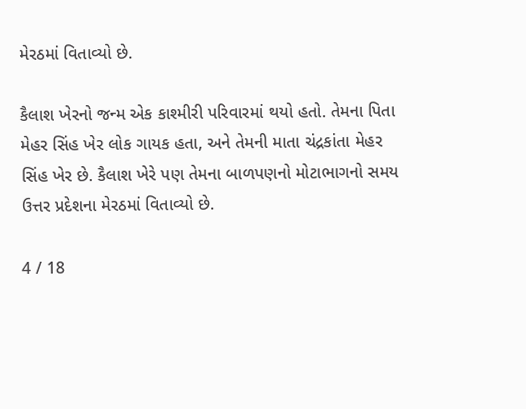મેરઠમાં વિતાવ્યો છે.

કૈલાશ ખેરનો જન્મ એક કાશ્મીરી પરિવારમાં થયો હતો. તેમના પિતા મેહર સિંહ ખેર લોક ગાયક હતા, અને તેમની માતા ચંદ્રકાંતા મેહર સિંહ ખેર છે. કૈલાશ ખેરે પણ તેમના બાળપણનો મોટાભાગનો સમય ઉત્તર પ્રદેશના મેરઠમાં વિતાવ્યો છે.

4 / 18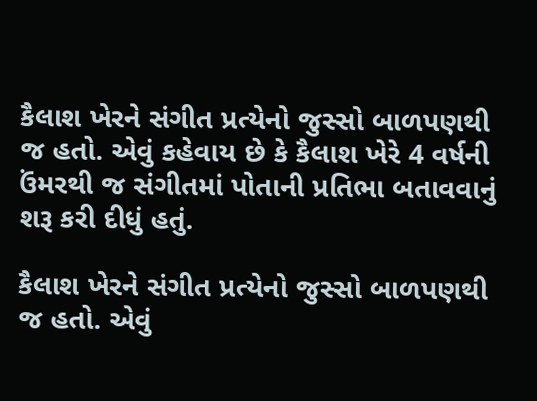કૈલાશ ખેરને સંગીત પ્રત્યેનો જુસ્સો બાળપણથી જ હતો. એવું કહેવાય છે કે કૈલાશ ખેરે 4 વર્ષની ઉંમરથી જ સંગીતમાં પોતાની પ્રતિભા બતાવવાનું શરૂ કરી દીધું હતું.

કૈલાશ ખેરને સંગીત પ્રત્યેનો જુસ્સો બાળપણથી જ હતો. એવું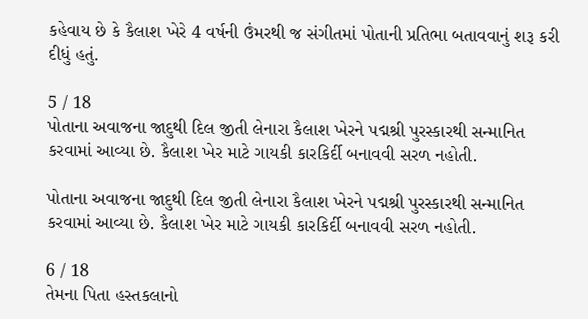કહેવાય છે કે કૈલાશ ખેરે 4 વર્ષની ઉંમરથી જ સંગીતમાં પોતાની પ્રતિભા બતાવવાનું શરૂ કરી દીધું હતું.

5 / 18
પોતાના અવાજના જાદુથી દિલ જીતી લેનારા કૈલાશ ખેરને પદ્મશ્રી પુરસ્કારથી સન્માનિત કરવામાં આવ્યા છે. કૈલાશ ખેર માટે ગાયકી કારકિર્દી બનાવવી સરળ નહોતી.

પોતાના અવાજના જાદુથી દિલ જીતી લેનારા કૈલાશ ખેરને પદ્મશ્રી પુરસ્કારથી સન્માનિત કરવામાં આવ્યા છે. કૈલાશ ખેર માટે ગાયકી કારકિર્દી બનાવવી સરળ નહોતી.

6 / 18
તેમના પિતા હસ્તકલાનો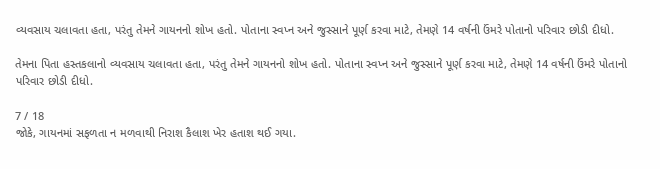વ્યવસાય ચલાવતા હતા, પરંતુ તેમને ગાયનનો શોખ હતો. પોતાના સ્વપ્ન અને જુસ્સાને પૂર્ણ કરવા માટે, તેમણે 14 વર્ષની ઉંમરે પોતાનો પરિવાર છોડી દીધો.

તેમના પિતા હસ્તકલાનો વ્યવસાય ચલાવતા હતા, પરંતુ તેમને ગાયનનો શોખ હતો. પોતાના સ્વપ્ન અને જુસ્સાને પૂર્ણ કરવા માટે, તેમણે 14 વર્ષની ઉંમરે પોતાનો પરિવાર છોડી દીધો.

7 / 18
જોકે, ગાયનમાં સફળતા ન મળવાથી નિરાશ કૈલાશ ખેર હતાશ થઈ ગયા.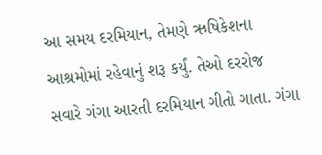આ સમય દરમિયાન, તેમણે ઋષિકેશના આશ્રમોમાં રહેવાનું શરૂ કર્યું. તેઓ દરરોજ સવારે ગંગા આરતી દરમિયાન ગીતો ગાતા. ગંગા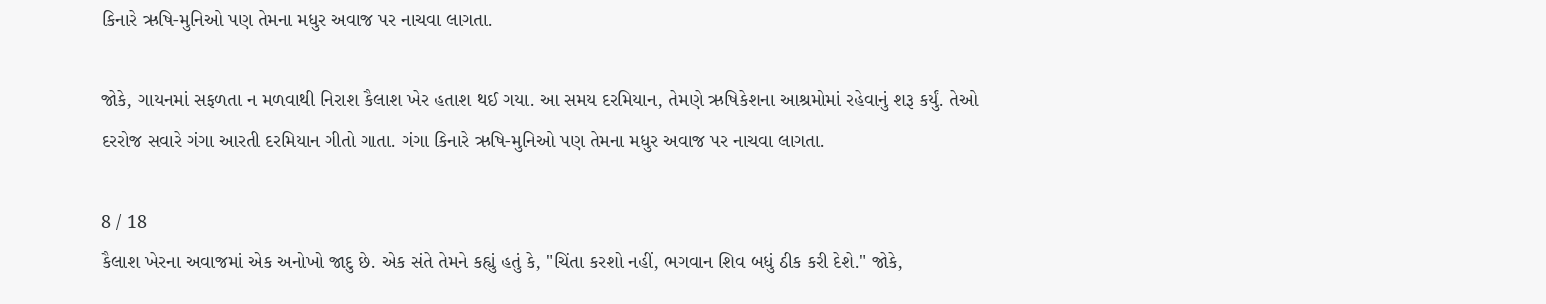કિનારે ઋષિ-મુનિઓ પણ તેમના મધુર અવાજ પર નાચવા લાગતા.

જોકે, ગાયનમાં સફળતા ન મળવાથી નિરાશ કૈલાશ ખેર હતાશ થઈ ગયા. આ સમય દરમિયાન, તેમણે ઋષિકેશના આશ્રમોમાં રહેવાનું શરૂ કર્યું. તેઓ દરરોજ સવારે ગંગા આરતી દરમિયાન ગીતો ગાતા. ગંગા કિનારે ઋષિ-મુનિઓ પણ તેમના મધુર અવાજ પર નાચવા લાગતા.

8 / 18
કૈલાશ ખેરના અવાજમાં એક અનોખો જાદુ છે. એક સંતે તેમને કહ્યું હતું કે, "ચિંતા કરશો નહીં, ભગવાન શિવ બધું ઠીક કરી દેશે." જોકે,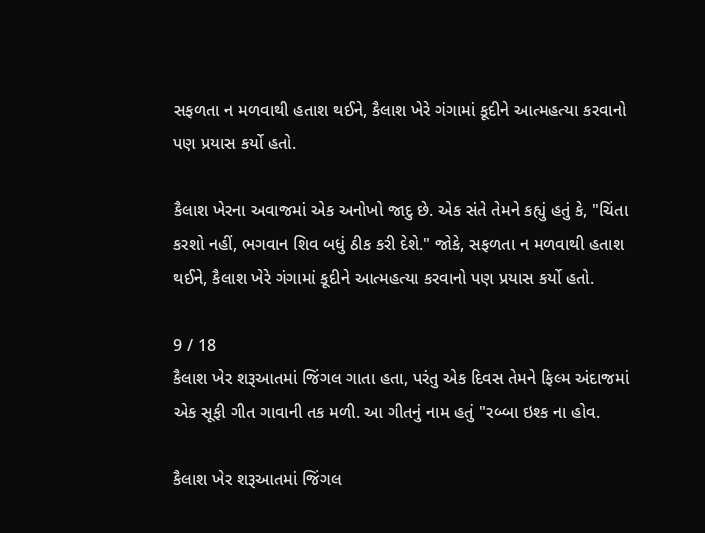સફળતા ન મળવાથી હતાશ થઈને, કૈલાશ ખેરે ગંગામાં કૂદીને આત્મહત્યા કરવાનો પણ પ્રયાસ કર્યો હતો.

કૈલાશ ખેરના અવાજમાં એક અનોખો જાદુ છે. એક સંતે તેમને કહ્યું હતું કે, "ચિંતા કરશો નહીં, ભગવાન શિવ બધું ઠીક કરી દેશે." જોકે, સફળતા ન મળવાથી હતાશ થઈને, કૈલાશ ખેરે ગંગામાં કૂદીને આત્મહત્યા કરવાનો પણ પ્રયાસ કર્યો હતો.

9 / 18
કૈલાશ ખેર શરૂઆતમાં જિંગલ ગાતા હતા, પરંતુ એક દિવસ તેમને ફિલ્મ અંદાજમાં એક સૂફી ગીત ગાવાની તક મળી. આ ગીતનું નામ હતું "રબ્બા ઇશ્ક ના હોવ.

કૈલાશ ખેર શરૂઆતમાં જિંગલ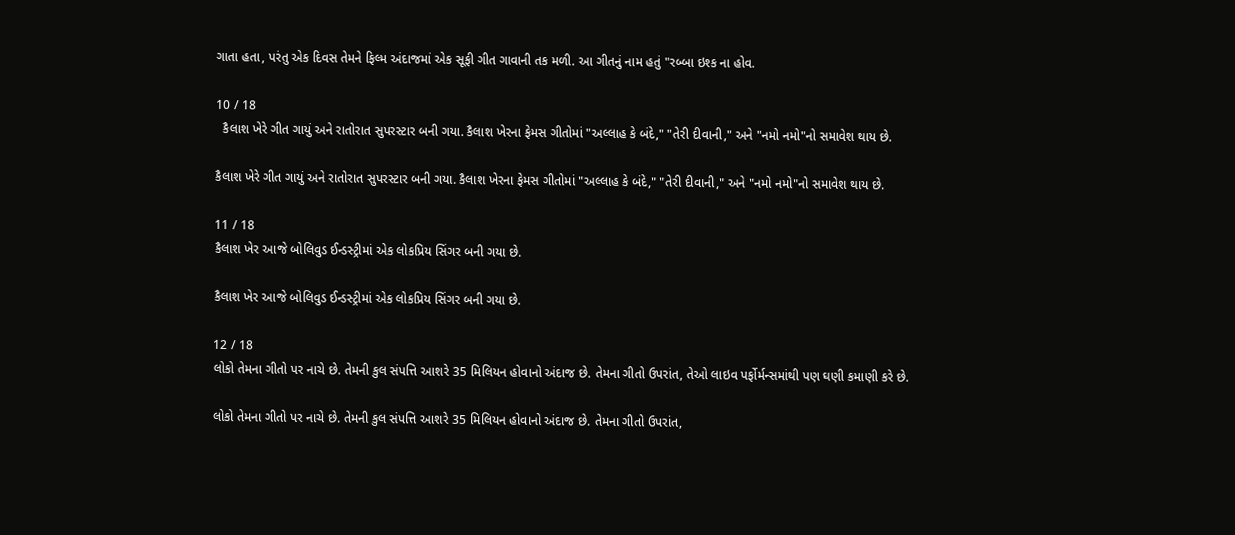ગાતા હતા, પરંતુ એક દિવસ તેમને ફિલ્મ અંદાજમાં એક સૂફી ગીત ગાવાની તક મળી. આ ગીતનું નામ હતું "રબ્બા ઇશ્ક ના હોવ.

10 / 18
  કૈલાશ ખેરે ગીત ગાયું અને રાતોરાત સુપરસ્ટાર બની ગયા. કૈલાશ ખેરના ફેમસ ગીતોમાં "અલ્લાહ કે બંદે," "તેરી દીવાની," અને "નમો નમો"નો સમાવેશ થાય છે.

કૈલાશ ખેરે ગીત ગાયું અને રાતોરાત સુપરસ્ટાર બની ગયા. કૈલાશ ખેરના ફેમસ ગીતોમાં "અલ્લાહ કે બંદે," "તેરી દીવાની," અને "નમો નમો"નો સમાવેશ થાય છે.

11 / 18
કૈલાશ ખેર આજે બોલિવુડ ઈન્ડસ્ટ્રીમાં એક લોકપ્રિય સિંગર બની ગયા છે.

કૈલાશ ખેર આજે બોલિવુડ ઈન્ડસ્ટ્રીમાં એક લોકપ્રિય સિંગર બની ગયા છે.

12 / 18
લોકો તેમના ગીતો પર નાચે છે. તેમની કુલ સંપત્તિ આશરે 35 મિલિયન હોવાનો અંદાજ છે. તેમના ગીતો ઉપરાંત, તેઓ લાઇવ પર્ફોર્મન્સમાંથી પણ ઘણી કમાણી કરે છે.

લોકો તેમના ગીતો પર નાચે છે. તેમની કુલ સંપત્તિ આશરે 35 મિલિયન હોવાનો અંદાજ છે. તેમના ગીતો ઉપરાંત,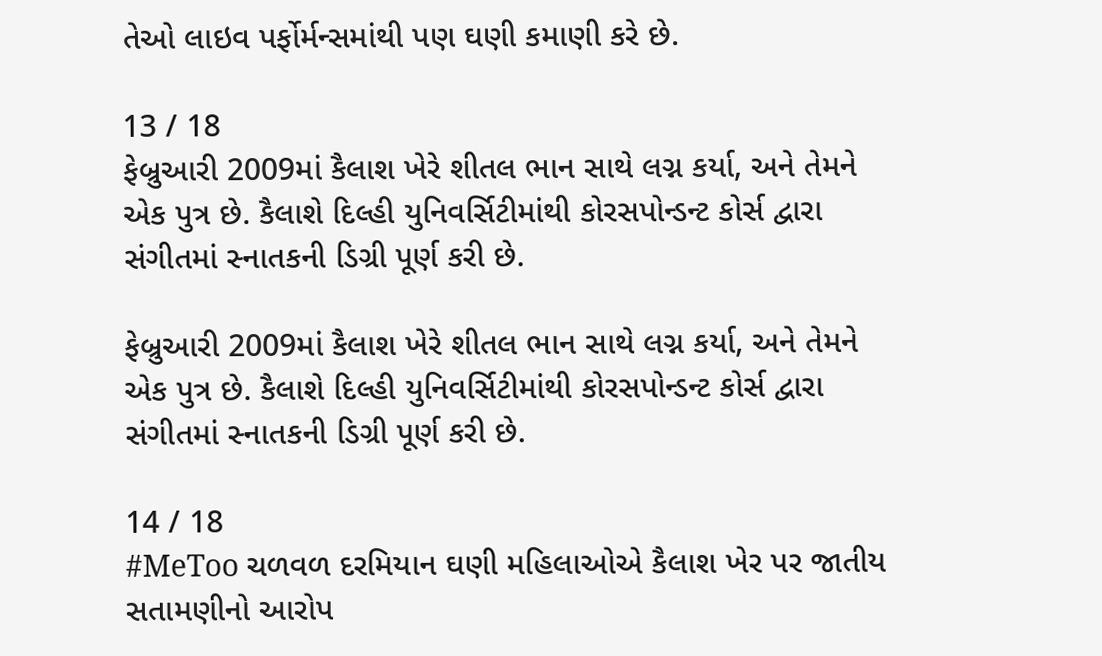તેઓ લાઇવ પર્ફોર્મન્સમાંથી પણ ઘણી કમાણી કરે છે.

13 / 18
ફેબ્રુઆરી 2009માં કૈલાશ ખેરે શીતલ ભાન સાથે લગ્ન કર્યા, અને તેમને એક પુત્ર છે. કૈલાશે દિલ્હી યુનિવર્સિટીમાંથી કોરસપોન્ડન્ટ કોર્સ દ્વારા સંગીતમાં સ્નાતકની ડિગ્રી પૂર્ણ કરી છે.

ફેબ્રુઆરી 2009માં કૈલાશ ખેરે શીતલ ભાન સાથે લગ્ન કર્યા, અને તેમને એક પુત્ર છે. કૈલાશે દિલ્હી યુનિવર્સિટીમાંથી કોરસપોન્ડન્ટ કોર્સ દ્વારા સંગીતમાં સ્નાતકની ડિગ્રી પૂર્ણ કરી છે.

14 / 18
#MeToo ચળવળ દરમિયાન ઘણી મહિલાઓએ કૈલાશ ખેર પર જાતીય સતામણીનો આરોપ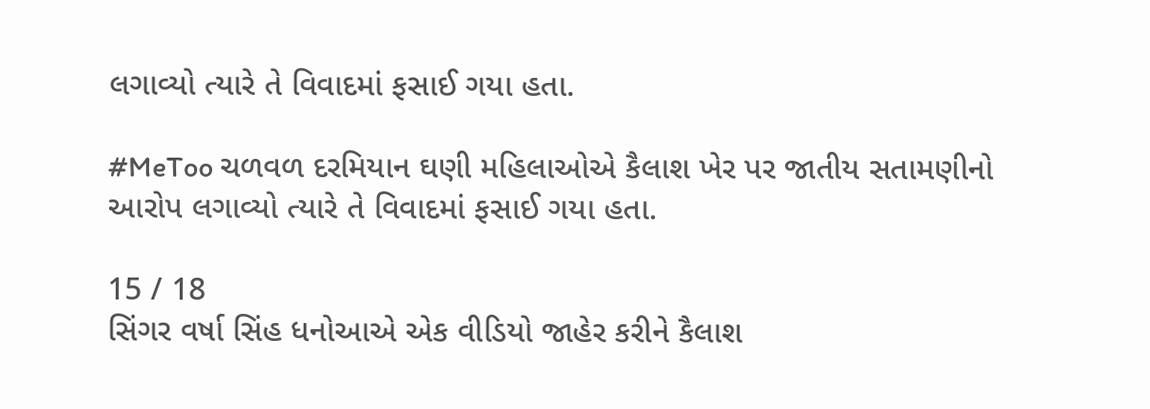લગાવ્યો ત્યારે તે વિવાદમાં ફસાઈ ગયા હતા.

#MeToo ચળવળ દરમિયાન ઘણી મહિલાઓએ કૈલાશ ખેર પર જાતીય સતામણીનો આરોપ લગાવ્યો ત્યારે તે વિવાદમાં ફસાઈ ગયા હતા.

15 / 18
સિંગર વર્ષા સિંહ ધનોઆએ એક વીડિયો જાહેર કરીને કૈલાશ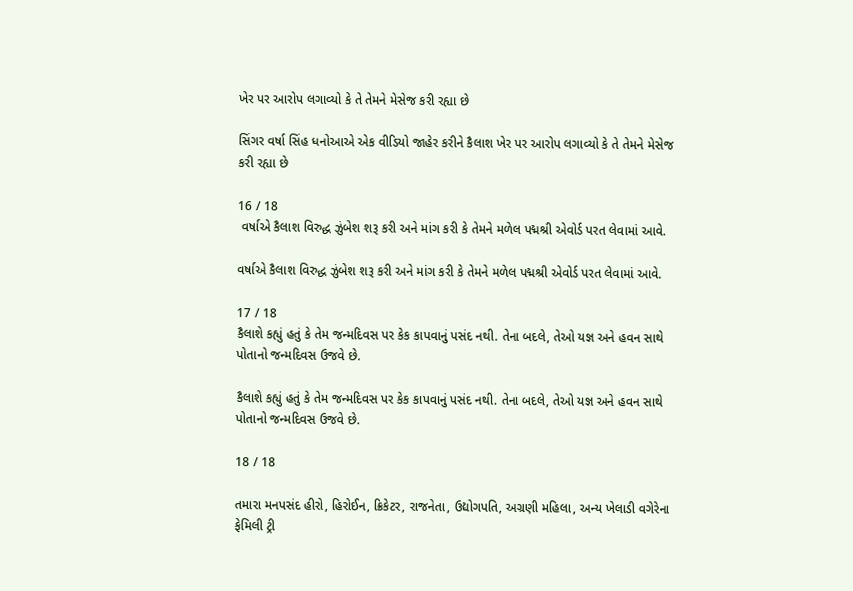ખેર પર આરોપ લગાવ્યો કે તે તેમને મેસેજ કરી રહ્યા છે

સિંગર વર્ષા સિંહ ધનોઆએ એક વીડિયો જાહેર કરીને કૈલાશ ખેર પર આરોપ લગાવ્યો કે તે તેમને મેસેજ કરી રહ્યા છે

16 / 18
 વર્ષાએ કૈલાશ વિરુદ્ધ ઝુંબેશ શરૂ કરી અને માંગ કરી કે તેમને મળેલ પદ્મશ્રી એવોર્ડ પરત લેવામાં આવે.

વર્ષાએ કૈલાશ વિરુદ્ધ ઝુંબેશ શરૂ કરી અને માંગ કરી કે તેમને મળેલ પદ્મશ્રી એવોર્ડ પરત લેવામાં આવે.

17 / 18
કૈલાશે કહ્યું હતું કે તેમ જન્મદિવસ પર કેક કાપવાનું પસંદ નથી. તેના બદલે, તેઓ યજ્ઞ અને હવન સાથે પોતાનો જન્મદિવસ ઉજવે છે.

કૈલાશે કહ્યું હતું કે તેમ જન્મદિવસ પર કેક કાપવાનું પસંદ નથી. તેના બદલે, તેઓ યજ્ઞ અને હવન સાથે પોતાનો જન્મદિવસ ઉજવે છે.

18 / 18

તમારા મનપસંદ હીરો, હિરોઈન, ક્રિકેટર, રાજનેતા, ઉદ્યોગપતિ, અગ્રણી મહિલા, અન્ય ખેલાડી વગેરેના ફેમિલી ટ્રી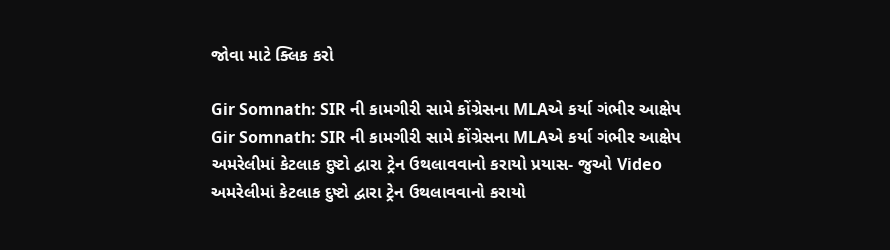જોવા માટે ક્લિક કરો

Gir Somnath: SIR ની કામગીરી સામે કોંગ્રેસના MLAએ કર્યા ગંભીર આક્ષેપ
Gir Somnath: SIR ની કામગીરી સામે કોંગ્રેસના MLAએ કર્યા ગંભીર આક્ષેપ
અમરેલીમાં કેટલાક દુષ્ટો દ્વારા ટ્રેન ઉથલાવવાનો કરાયો પ્રયાસ- જુઓ Video
અમરેલીમાં કેટલાક દુષ્ટો દ્વારા ટ્રેન ઉથલાવવાનો કરાયો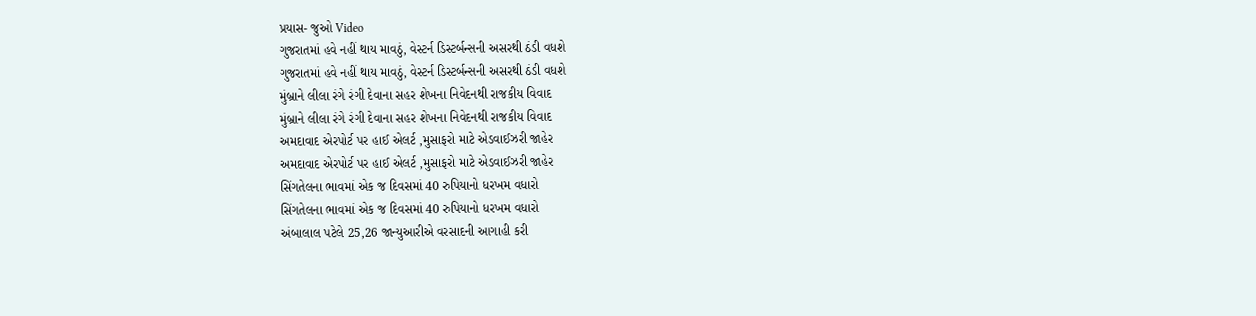પ્રયાસ- જુઓ Video
ગુજરાતમાં હવે નહીં થાય માવઠું, વેસ્ટર્ન ડિસ્ટર્બન્સની અસરથી ઠંડી વધશે
ગુજરાતમાં હવે નહીં થાય માવઠું, વેસ્ટર્ન ડિસ્ટર્બન્સની અસરથી ઠંડી વધશે
મુંબ્રાને લીલા રંગે રંગી દેવાના સહર શેખના નિવેદનથી રાજકીય વિવાદ
મુંબ્રાને લીલા રંગે રંગી દેવાના સહર શેખના નિવેદનથી રાજકીય વિવાદ
અમદાવાદ એરપોર્ટ પર હાઈ એલર્ટ ,મુસાફરો માટે એડવાઈઝરી જાહેર
અમદાવાદ એરપોર્ટ પર હાઈ એલર્ટ ,મુસાફરો માટે એડવાઈઝરી જાહેર
સિંગતેલના ભાવમાં એક જ દિવસમાં 40 રુપિયાનો ધરખમ વધારો
સિંગતેલના ભાવમાં એક જ દિવસમાં 40 રુપિયાનો ધરખમ વધારો
અંબાલાલ પટેલે 25,26 જાન્યુઆરીએ વરસાદની આગાહી કરી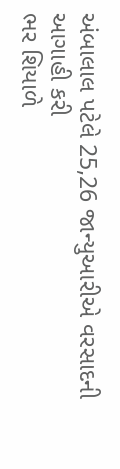અંબાલાલ પટેલે 25,26 જાન્યુઆરીએ વરસાદની આગાહી કરી
ભર શિયાળે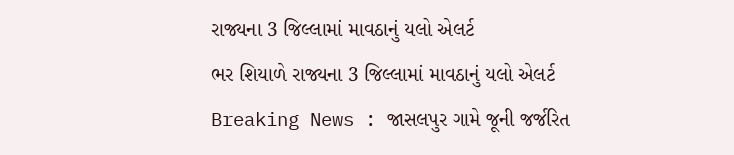રાજ્યના 3 જિલ્લામાં માવઠાનું યલો એલર્ટ
ભર શિયાળે રાજ્યના 3 જિલ્લામાં માવઠાનું યલો એલર્ટ
Breaking News : જાસલપુર ગામે જૂની જર્જરિત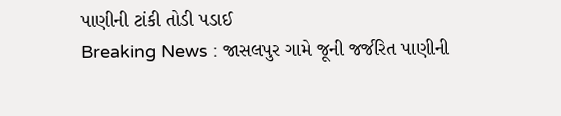પાણીની ટાંકી તોડી પડાઈ
Breaking News : જાસલપુર ગામે જૂની જર્જરિત પાણીની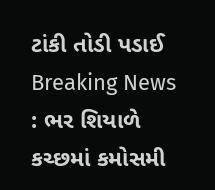ટાંકી તોડી પડાઈ
Breaking News : ભર શિયાળે કચ્છમાં કમોસમી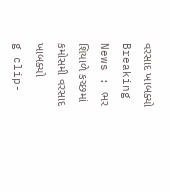વરસાદ ખાબક્યો
Breaking News : ભર શિયાળે કચ્છમાં કમોસમી વરસાદ ખાબક્યો
g clip-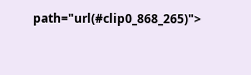path="url(#clip0_868_265)">